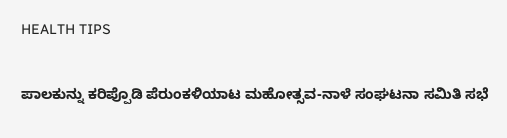HEALTH TIPS

ಪಾಲಕುನ್ನು ಕರಿಪ್ಪೊಡಿ ಪೆರುಂಕಳಿಯಾಟ ಮಹೋತ್ಸವ-ನಾಳೆ ಸಂಘಟನಾ ಸಮಿತಿ ಸಭೆ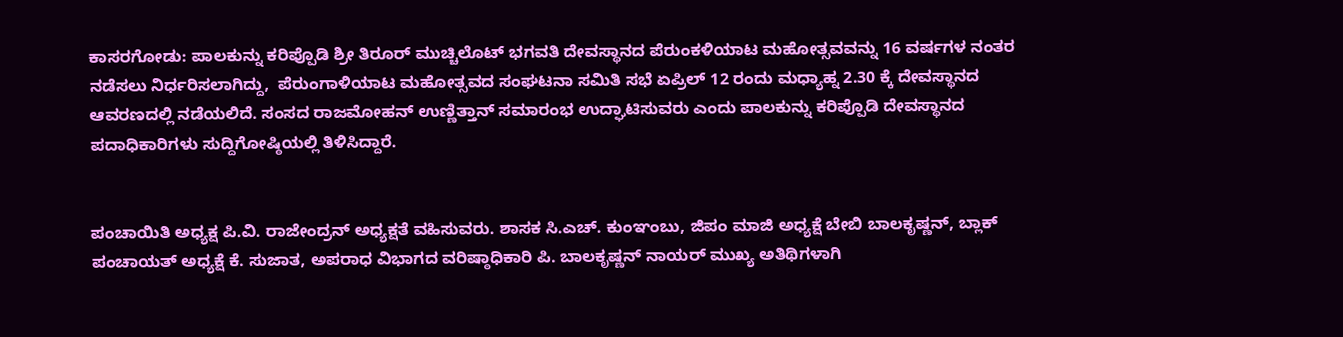ಕಾಸರಗೋಡು: ಪಾಲಕುನ್ನು ಕರಿಪ್ಪೊಡಿ ಶ್ರೀ ತಿರೂರ್ ಮುಚ್ಚಿಲೊಟ್ ಭಗವತಿ ದೇವಸ್ಥಾನದ ಪೆರುಂಕಳಿಯಾಟ ಮಹೋತ್ಸವವನ್ನು 16 ವರ್ಷಗಳ ನಂತರ ನಡೆಸಲು ನಿರ್ಧರಿಸಲಾಗಿದ್ದು,  ಪೆರುಂಗಾಳಿಯಾಟ ಮಹೋತ್ಸವದ ಸಂಘಟನಾ ಸಮಿತಿ ಸಭೆ ಏಪ್ರಿಲ್ 12 ರಂದು ಮಧ್ಯಾಹ್ನ 2.30 ಕ್ಕೆ ದೇವಸ್ಥಾನದ ಆವರಣದಲ್ಲಿ ನಡೆಯಲಿದೆ. ಸಂಸದ ರಾಜಮೋಹನ್ ಉಣ್ಣಿತ್ತಾನ್ ಸಮಾರಂಭ ಉದ್ಘಾಟಿಸುವರು ಎಂದು ಪಾಲಕುನ್ನು ಕರಿಪ್ಪೊಡಿ ದೇವಸ್ಥಾನದ ಪದಾಧಿಕಾರಿಗಳು ಸುದ್ದಿಗೋಷ್ಠಿಯಲ್ಲಿ ತಿಳಿಸಿದ್ದಾರೆ.


ಪಂಚಾಯಿತಿ ಅಧ್ಯಕ್ಷ ಪಿ.ವಿ. ರಾಜೇಂದ್ರನ್ ಅಧ್ಯಕ್ಷತೆ ವಹಿಸುವರು. ಶಾಸಕ ಸಿ.ಎಚ್. ಕುಂಞಂಬು, ಜಿಪಂ ಮಾಜಿ ಅಧ್ಯಕ್ಷೆ ಬೇಬಿ ಬಾಲಕೃಷ್ಣನ್, ಬ್ಲಾಕ್ ಪಂಚಾಯತ್ ಅಧ್ಯಕ್ಷೆ ಕೆ. ಸುಜಾತ, ಅಪರಾಧ ವಿಭಾಗದ ವರಿಷ್ಠಾಧಿಕಾರಿ ಪಿ. ಬಾಲಕೃಷ್ಣನ್ ನಾಯರ್ ಮುಖ್ಯ ಅತಿಥಿಗಳಾಗಿ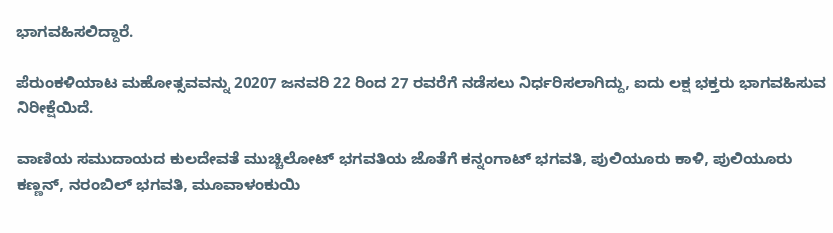ಭಾಗವಹಿಸಲಿದ್ದಾರೆ.

ಪೆರುಂಕಳಿಯಾಟ ಮಹೋತ್ಸವವನ್ನು 20207 ಜನವರಿ 22 ರಿಂದ 27 ರವರೆಗೆ ನಡೆಸಲು ನಿರ್ಧರಿಸಲಾಗಿದ್ದು, ಐದು ಲಕ್ಷ ಭಕ್ತರು ಭಾಗವಹಿಸುವ ನಿರೀಕ್ಷೆಯಿದೆ.

ವಾಣಿಯ ಸಮುದಾಯದ ಕುಲದೇವತೆ ಮುಚ್ಚಿಲೋಟ್ ಭಗವತಿಯ ಜೊತೆಗೆ ಕನ್ನಂಗಾಟ್ ಭಗವತಿ, ಪುಲಿಯೂರು ಕಾಳಿ, ಪುಲಿಯೂರು ಕಣ್ಣನ್, ನರಂಬಿಲ್ ಭಗವತಿ, ಮೂವಾಳಂಕುಯಿ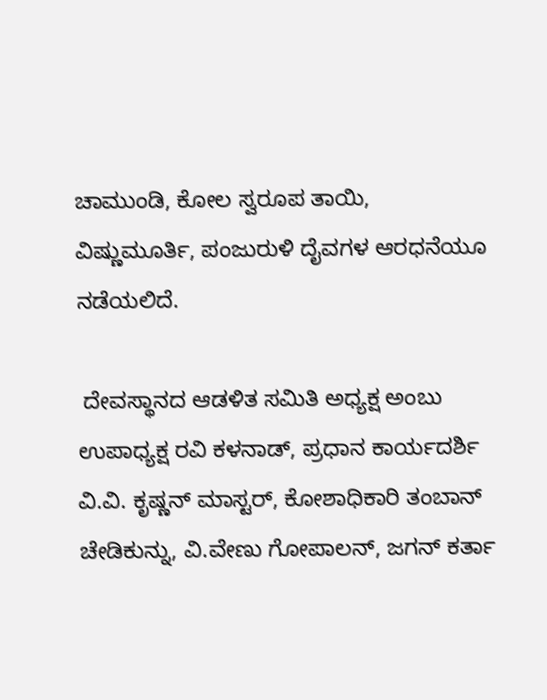ಚಾಮುಂಡಿ, ಕೋಲ ಸ್ವರೂಪ ತಾಯಿ, ವಿಷ್ಣುಮೂರ್ತಿ, ಪಂಜುರುಳಿ ದೈವಗಳ ಆರಧನೆಯೂ ನಡೆಯಲಿದೆ.

 ದೇವಸ್ಥಾನದ ಆಡಳಿತ ಸಮಿತಿ ಅಧ್ಯಕ್ಷ ಅಂಬು ಉಪಾಧ್ಯಕ್ಷ ರವಿ ಕಳನಾಡ್, ಪ್ರಧಾನ ಕಾರ್ಯದರ್ಶಿ ವಿ.ವಿ. ಕೃಷ್ಣನ್ ಮಾಸ್ಟರ್, ಕೋಶಾಧಿಕಾರಿ ತಂಬಾನ್ ಚೇಡಿಕುನ್ನು, ವಿ.ವೇಣು ಗೋಪಾಲನ್, ಜಗನ್ ಕರ್ತಾ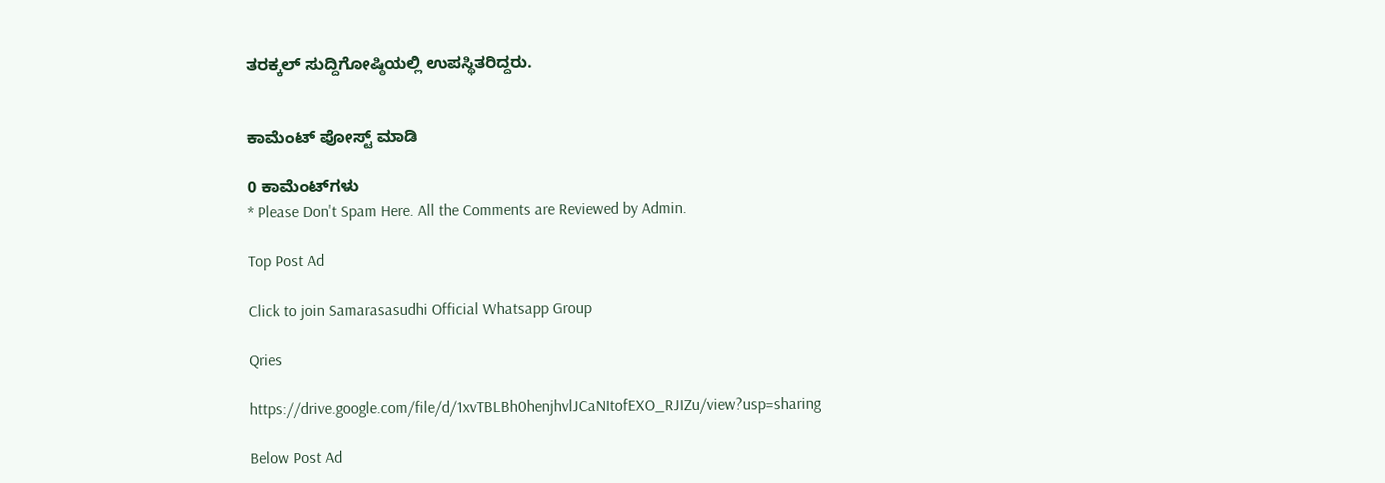ತರಕ್ಕಲ್ ಸುದ್ದಿಗೋಷ್ಠಿಯಲ್ಲಿ ಉಪಸ್ಥಿತರಿದ್ದರು.


ಕಾಮೆಂಟ್‌‌ ಪೋಸ್ಟ್‌ ಮಾಡಿ

0 ಕಾಮೆಂಟ್‌ಗಳು
* Please Don't Spam Here. All the Comments are Reviewed by Admin.

Top Post Ad

Click to join Samarasasudhi Official Whatsapp Group

Qries

https://drive.google.com/file/d/1xvTBLBh0henjhvlJCaNItofEXO_RJIZu/view?usp=sharing

Below Post Ad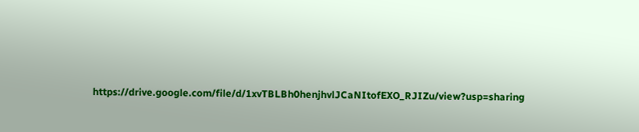https://drive.google.com/file/d/1xvTBLBh0henjhvlJCaNItofEXO_RJIZu/view?usp=sharing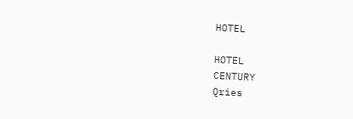HOTEL

HOTEL
CENTURY
Qries